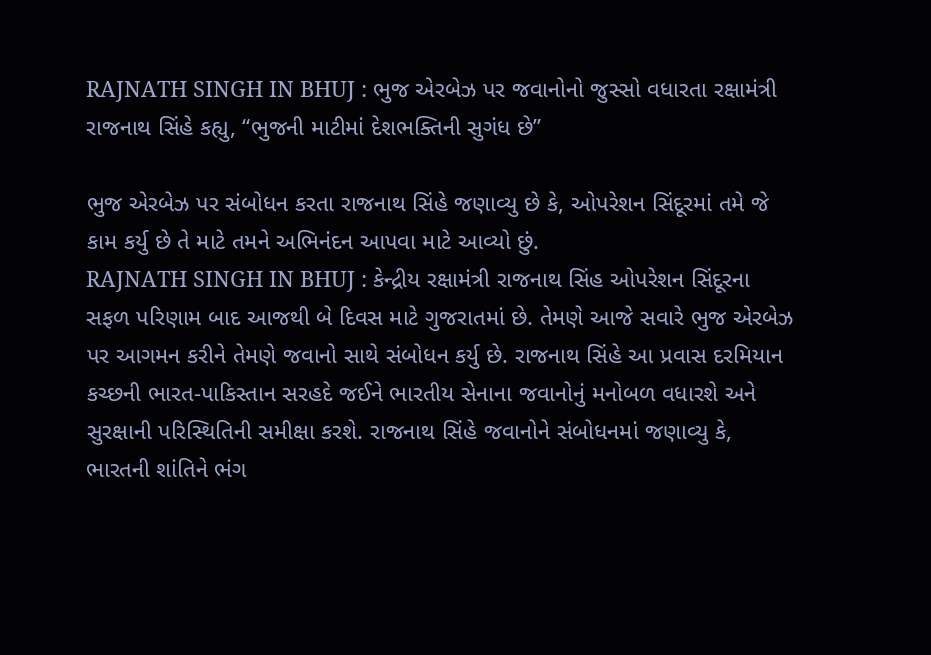RAJNATH SINGH IN BHUJ : ભુજ એરબેઝ પર જવાનોનો જુસ્સો વધારતા રક્ષામંત્રી રાજનાથ સિંહે કહ્યુ, “ભુજની માટીમાં દેશભક્તિની સુગંધ છે”

ભુજ એરબેઝ પર સંબોધન કરતા રાજનાથ સિંહે જણાવ્યુ છે કે, ઓપરેશન સિંદૂરમાં તમે જે કામ કર્યુ છે તે માટે તમને અભિનંદન આપવા માટે આવ્યો છું.
RAJNATH SINGH IN BHUJ : કેન્દ્રીય રક્ષામંત્રી રાજનાથ સિંહ ઓપરેશન સિંદૂરના સફળ પરિણામ બાદ આજથી બે દિવસ માટે ગુજરાતમાં છે. તેમણે આજે સવારે ભુજ એરબેઝ પર આગમન કરીને તેમણે જવાનો સાથે સંબોધન કર્યુ છે. રાજનાથ સિંહે આ પ્રવાસ દરમિયાન કચ્છની ભારત-પાકિસ્તાન સરહદે જઈને ભારતીય સેનાના જવાનોનું મનોબળ વધારશે અને સુરક્ષાની પરિસ્થિતિની સમીક્ષા કરશે. રાજનાથ સિંહે જવાનોને સંબોધનમાં જણાવ્યુ કે, ભારતની શાંતિને ભંગ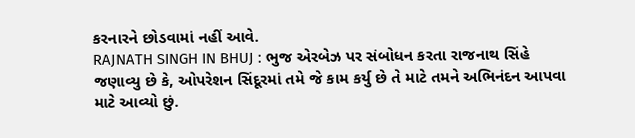કરનારને છોડવામાં નહીં આવે.
RAJNATH SINGH IN BHUJ : ભુજ એરબેઝ પર સંબોધન કરતા રાજનાથ સિંહે જણાવ્યુ છે કે, ઓપરેશન સિંદૂરમાં તમે જે કામ કર્યુ છે તે માટે તમને અભિનંદન આપવા માટે આવ્યો છું.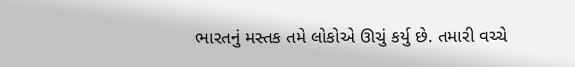ભારતનું મસ્તક તમે લોકોએ ઊચું કર્યુ છે. તમારી વચ્ચે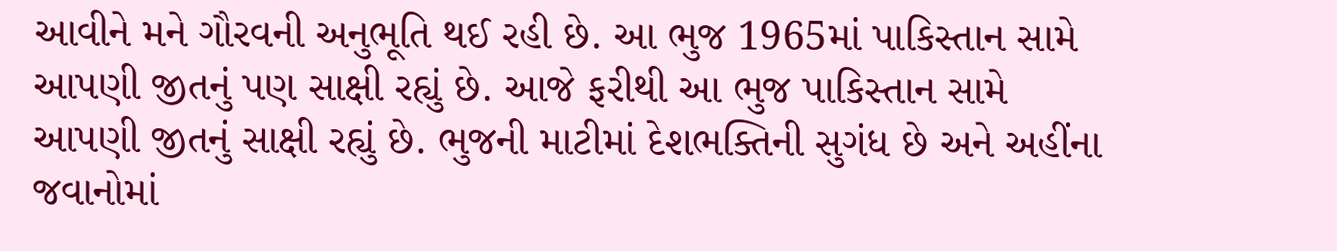આવીને મને ગૌરવની અનુભૂતિ થઈ રહી છે. આ ભુજ 1965માં પાકિસ્તાન સામે આપણી જીતનું પણ સાક્ષી રહ્યું છે. આજે ફરીથી આ ભુજ પાકિસ્તાન સામે આપણી જીતનું સાક્ષી રહ્યું છે. ભુજની માટીમાં દેશભક્તિની સુગંધ છે અને અહીંના જવાનોમાં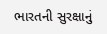ભારતની સુરક્ષાનું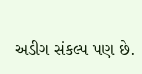અડીગ સંકલ્પ પણ છે.